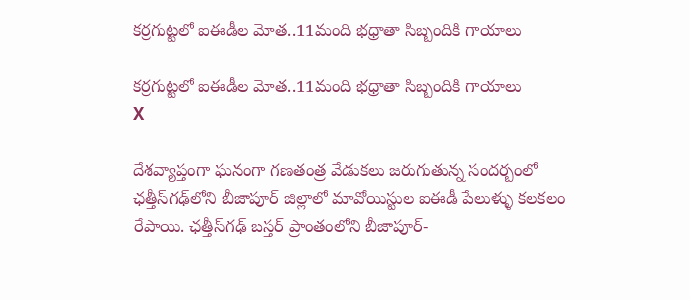కర్రగుట్టలో ఐఈడీల మోత..11మంది భధ్రాతా సిబ్బందికి గాయాలు

కర్రగుట్టలో ఐఈడీల మోత..11మంది భధ్రాతా సిబ్బందికి గాయాలు
X

దేశవ్యాప్తంగా ఘనంగా గణతంత్ర వేడుకలు జరుగుతున్న సందర్బంలో ఛత్తీస్‌గఢ్‌లోని బీజాపూర్ జిల్లాలో మావోయిస్టుల ఐఈడీ పేలుళ్ళు కలకలం రేపాయి. ఛత్తీస్‌గఢ్ బస్తర్ ప్రాంతంలోని బీజాపూర్-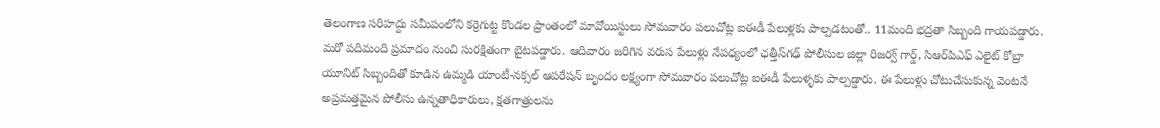తెలంగాణ సరిహద్దు సమీపంలోని కర్రెగుట్ట కొండల ప్రాంతంలో మావోయిస్టులు సోమవారం పలుచోట్ల ఐఈడీ పేలుళ్లకు పాల్పడటంతో.. 11మంది భద్రతా సిబ్బంది గాయపడ్డారు. మరో పదిమంది ప్రమాదం నుంచి సురక్షితంగా బైటపడ్డారు. ఆదివారం జరిగిన వరుస పేలుళ్లు నేపధ్యంలో ఛత్తీస్‌గఢ్ పోలీసుల జిల్లా రిజర్వ్ గార్డ్, సిఆర్‌పిఎఫ్ ఎలైట్ కోబ్రా యూనిట్ సిబ్బందితో కూడిన ఉమ్మడి యాంటీ-నక్సల్ ఆపరేషన్ బృందం లక్ష్యంగా సోమవారం పలుచోట్ల ఐఈడీ పేలుళ్ళకు పాల్పడ్డారు. ఈ పేలుళ్లు చోటుచేసుకున్న వెంటనే అప్రమత్తమైన పోలీసు ఉన్నతాధికారులు, క్షతగాత్రులను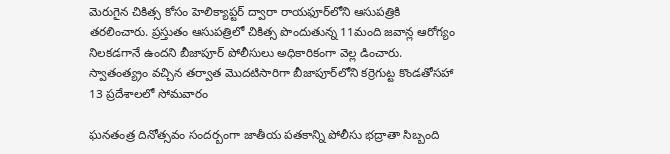మెరుగైన చికిత్స కోసం హెలిక్యాప్టర్ ద్వారా రాయఫూర్‌లోని ఆసుపత్రికి తరలించారు. ప్రస్తుతం ఆసుపత్రిలో చికిత్స పొందుతున్న 11మంది జవాన్ల ఆరోగ్యం నిలకడగానే ఉందని బీజాపూర్ పోలీసులు అధికారికంగా వెల్ల డించారు. స్వాతంత్య్రం వచ్చిన తర్వాత మొదటిసారిగా బీజాపూర్‌లోని కర్రెగుట్ట కొండతోసహా 13 ప్రదేశాలలో సోమవారం

ఘనతంత్ర దినోత్సవం సందర్బంగా జాతీయ పతకాన్ని పోలీసు భద్రాతా సిబ్బంది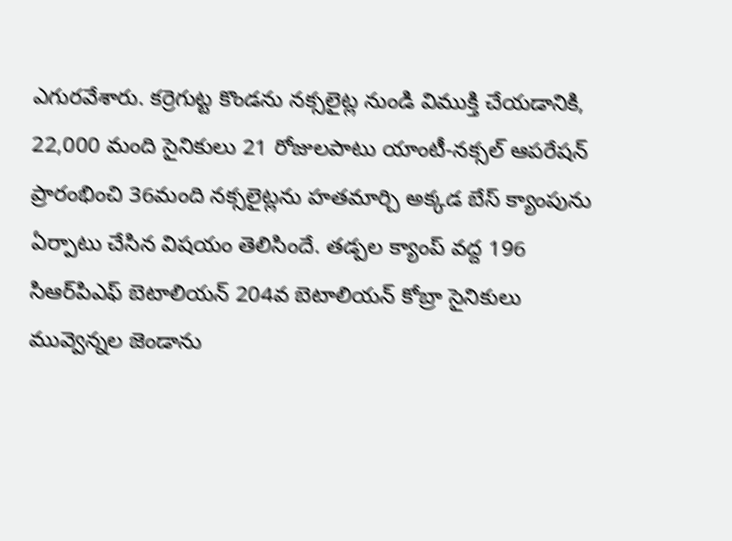ఎగురవేశారు. కర్రెగుట్ట కొండను నక్సలైట్ల నుండి విముక్తి చేయడానికి, 22,000 మంది సైనికులు 21 రోజులపాటు యాంటీ-నక్సల్ ఆపరేషన్ ప్రారంభించి 36మంది నక్సలైట్లను హతమార్చి అక్కడ బేస్ క్యాంపును ఏర్పాటు చేసిన విషయం తెలిసిందే. తడ్పల క్యాంప్ వద్ద 196 సిఆర్‌పిఎఫ్ బెటాలియన్ 204వ బెటాలియన్ కోబ్రా సైనికులు మువ్వెన్నల జెండాను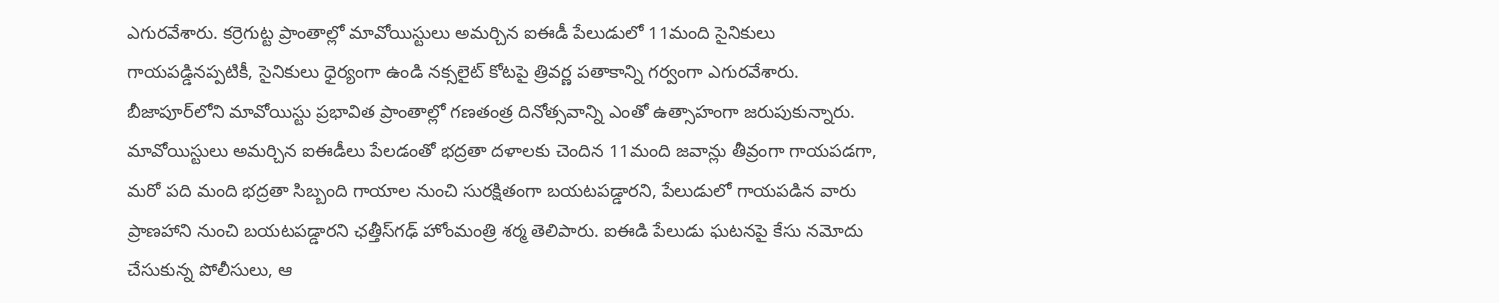ఎగురవేశారు. కర్రెగుట్ట ప్రాంతాల్లో మావోయిస్టులు అమర్చిన ఐఈడీ పేలుడులో 11మంది సైనికులు గాయపడ్డినప్పటికీ, సైనికులు ధైర్యంగా ఉండి నక్సలైట్ కోటపై త్రివర్ణ పతాకాన్ని గర్వంగా ఎగురవేశారు. బీజాపూర్‌లోని మావోయిస్టు ప్రభావిత ప్రాంతాల్లో గణతంత్ర దినోత్సవాన్ని ఎంతో ఉత్సాహంగా జరుపుకున్నారు. మావోయిస్టులు అమర్చిన ఐఈడీలు పేలడంతో భద్రతా దళాలకు చెందిన 11మంది జవాన్లు తీవ్రంగా గాయపడగా, మరో పది మంది భద్రతా సిబ్బంది గాయాల నుంచి సురక్షితంగా బయటపడ్డారని, పేలుడులో గాయపడిన వారు ప్రాణహాని నుంచి బయటపడ్డారని ఛత్తీస్‌గఢ్ హోంమంత్రి శర్మ తెలిపారు. ఐఈడి పేలుడు ఘటనపై కేసు నమోదు చేసుకున్న పోలీసులు, ఆ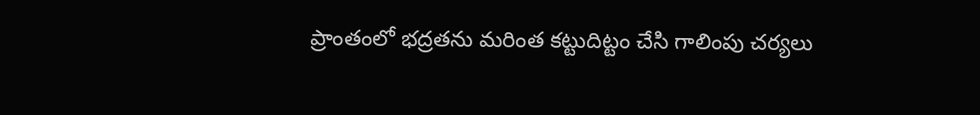ప్రాంతంలో భద్రతను మరింత కట్టుదిట్టం చేసి గాలింపు చర్యలు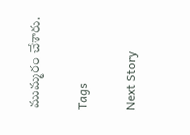ముమ్మరం చేశారు.

Tags

Next Story